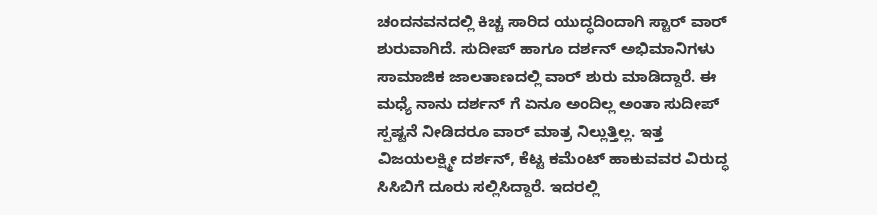ಚಂದನವನದಲ್ಲಿ ಕಿಚ್ಚ ಸಾರಿದ ಯುದ್ಧದಿಂದಾಗಿ ಸ್ಟಾರ್ ವಾರ್ ಶುರುವಾಗಿದೆ. ಸುದೀಪ್ ಹಾಗೂ ದರ್ಶನ್ ಅಭಿಮಾನಿಗಳು ಸಾಮಾಜಿಕ ಜಾಲತಾಣದಲ್ಲಿ ವಾರ್ ಶುರು ಮಾಡಿದ್ದಾರೆ. ಈ ಮಧ್ಯೆ ನಾನು ದರ್ಶನ್ ಗೆ ಏನೂ ಅಂದಿಲ್ಲ ಅಂತಾ ಸುದೀಪ್ ಸ್ಪಷ್ಟನೆ ನೀಡಿದರೂ ವಾರ್ ಮಾತ್ರ ನಿಲ್ಲುತ್ತಿಲ್ಲ. ಇತ್ತ ವಿಜಯಲಕ್ಷ್ಮೀ ದರ್ಶನ್, ಕೆಟ್ಟ ಕಮೆಂಟ್ ಹಾಕುವವರ ವಿರುದ್ಧ ಸಿಸಿಬಿಗೆ ದೂರು ಸಲ್ಲಿಸಿದ್ದಾರೆ. ಇದರಲ್ಲಿ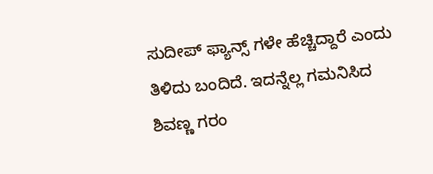ಸುದೀಪ್ ಫ್ಯಾನ್ಸ್ ಗಳೇ ಹೆಚ್ಚಿದ್ದಾರೆ ಎಂದು ತಿಳಿದು ಬಂದಿದೆ. ಇದನ್ನೆಲ್ಲ ಗಮನಿಸಿದ ಶಿವಣ್ಣ ಗರಂ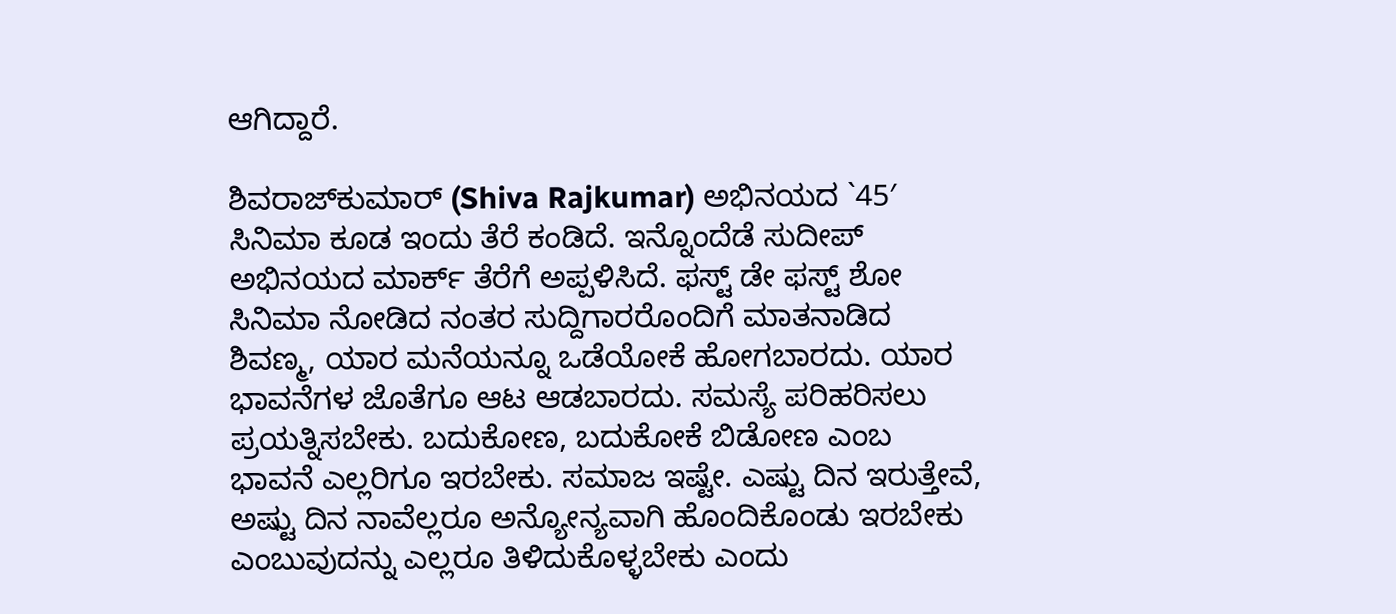ಆಗಿದ್ದಾರೆ.

ಶಿವರಾಜ್‌ಕುಮಾರ್ (Shiva Rajkumar) ಅಭಿನಯದ `45′ ಸಿನಿಮಾ ಕೂಡ ಇಂದು ತೆರೆ ಕಂಡಿದೆ. ಇನ್ನೊಂದೆಡೆ ಸುದೀಪ್ ಅಭಿನಯದ ಮಾರ್ಕ್ ತೆರೆಗೆ ಅಪ್ಪಳಿಸಿದೆ. ಫಸ್ಟ್ ಡೇ ಫಸ್ಟ್ ಶೋ ಸಿನಿಮಾ ನೋಡಿದ ನಂತರ ಸುದ್ದಿಗಾರರೊಂದಿಗೆ ಮಾತನಾಡಿದ ಶಿವಣ್ಮ, ಯಾರ ಮನೆಯನ್ನೂ ಒಡೆಯೋಕೆ ಹೋಗಬಾರದು. ಯಾರ ಭಾವನೆಗಳ ಜೊತೆಗೂ ಆಟ ಆಡಬಾರದು. ಸಮಸ್ಯೆ ಪರಿಹರಿಸಲು ಪ್ರಯತ್ನಿಸಬೇಕು. ಬದುಕೋಣ, ಬದುಕೋಕೆ ಬಿಡೋಣ ಎಂಬ ಭಾವನೆ ಎಲ್ಲರಿಗೂ ಇರಬೇಕು. ಸಮಾಜ ಇಷ್ಟೇ. ಎಷ್ಟು ದಿನ ಇರುತ್ತೇವೆ, ಅಷ್ಟು ದಿನ ನಾವೆಲ್ಲರೂ ಅನ್ಯೋನ್ಯವಾಗಿ ಹೊಂದಿಕೊಂಡು ಇರಬೇಕು ಎಂಬುವುದನ್ನು ಎಲ್ಲರೂ ತಿಳಿದುಕೊಳ್ಳಬೇಕು ಎಂದು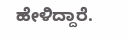ಹೇಳಿದ್ದಾರೆ.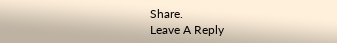Share.
Leave A Reply